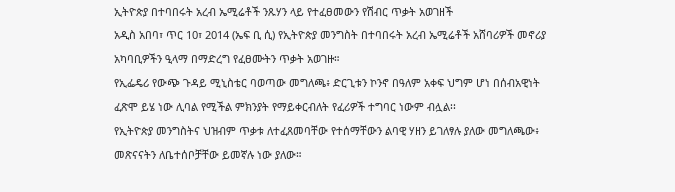ኢትዮጵያ በተባበሩት አረብ ኤሚሬቶች ንጹሃን ላይ የተፈፀመውን የሽብር ጥቃት አወገዘች
አዲስ አበባ፣ ጥር 10፣ 2014 (ኤፍ ቢ ሲ) የኢትዮጵያ መንግስት በተባበሩት አረብ ኤሚሬቶች አሸባሪዎች መኖሪያ አካባቢዎችን ዒላማ በማድረግ የፈፀሙትን ጥቃት አወገዙ።
የኢፌዴሪ የውጭ ጉዳይ ሚኒስቴር ባወጣው መግለጫ፥ ድርጊቱን ኮንኖ በዓለም አቀፍ ህግም ሆነ በሰብአዊነት ፈጽሞ ይሄ ነው ሊባል የሚችል ምክንያት የማይቀርብለት የፈሪዎች ተግባር ነውም ብሏል፡፡
የኢትዮጵያ መንግስትና ህዝብም ጥቃቱ ለተፈጸመባቸው የተሰማቸውን ልባዊ ሃዘን ይገለፃሉ ያለው መግለጫው፥ መጽናናትን ለቤተሰቦቻቸው ይመኛሉ ነው ያለው።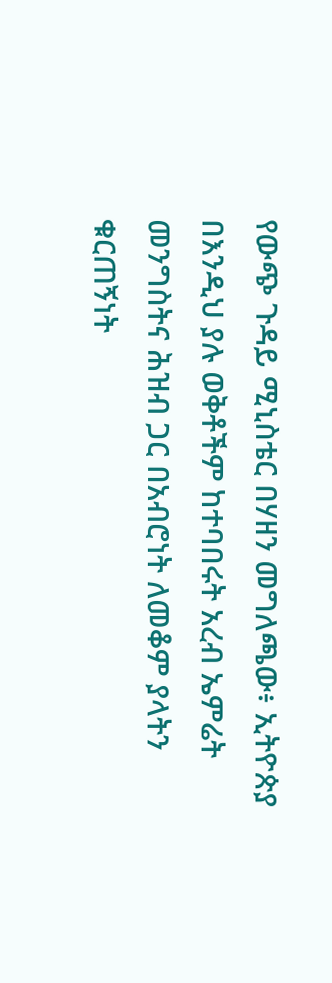የውጭ ጉዳይ ሚኒስቴር በሃዘን መግለጫው፥ ኢትዮጵያ በእንዲህ ያሉ ወቅቶችም ከተባበሩት አረብ ኤምሬት መንግስትና ሕዝብ ጋር በአብሮነት ለመቆም ያላትን ቁርጠኝነት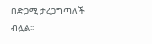በድጋሚ ታረጋግጣለች ብሏል፡፡